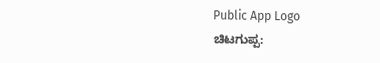Public App Logo
ಚಿಟಗುಪ್ಪ: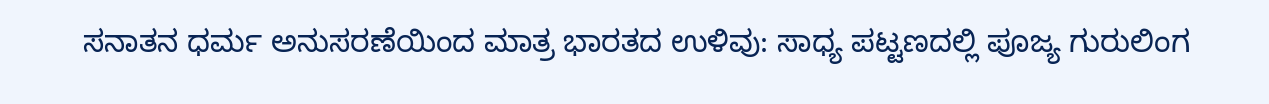ಸನಾತನ ಧರ್ಮ ಅನುಸರಣೆಯಿಂದ ಮಾತ್ರ ಭಾರತದ ಉಳಿವು: ಸಾಧ್ಯ ಪಟ್ಟಣದಲ್ಲಿ ಪೂಜ್ಯ ಗುರುಲಿಂಗ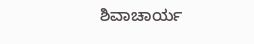ಶಿವಾಚಾರ್ಯ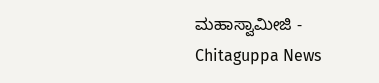ಮಹಾಸ್ವಾಮೀಜಿ - Chitaguppa News